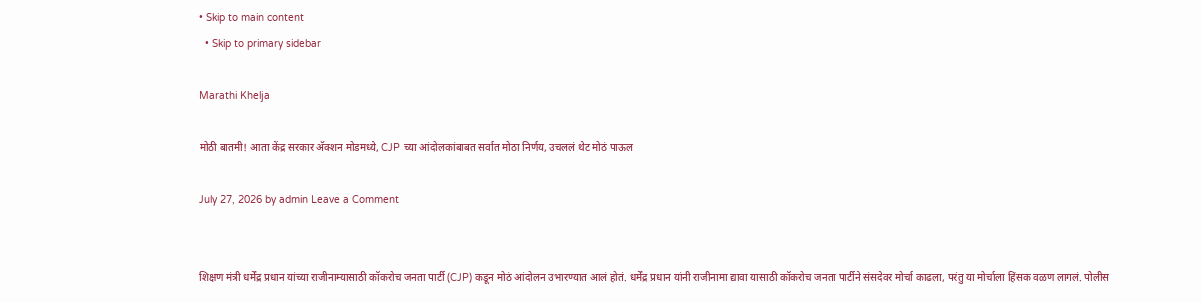• Skip to main content
  • Skip to primary sidebar

Marathi Khelja

मोठी बातमी! आता केंद्र सरकार अ‍ॅक्शन मोडमध्ये, CJP च्या आंदोलकांबाबत सर्वात मोठा निर्णय, उचललं थेट मोठं पाऊल

July 27, 2026 by admin Leave a Comment


शिक्षण मंत्री धर्मेंद्र प्रधान यांच्या राजीनाम्यासाठी कॉकरोच जनता पार्टी (CJP) कडून मोठं आंदोलन उभारण्यात आलं होतं. धर्मेंद्र प्रधान यांनी राजीनामा द्यावा यासाठी कॉकरोच जनता पार्टीने संसदेवर मोर्चा काढला, परंतु या मोर्चाला हिंसक वळण लागलं. पोलीस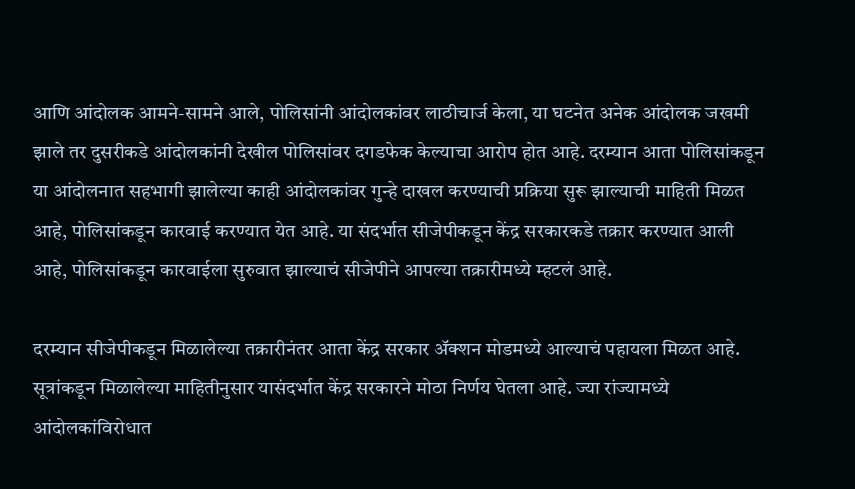आणि आंदोलक आमने-सामने आले, पोलिसांनी आंदोलकांवर लाठीचार्ज केला, या घटनेत अनेक आंदोलक जखमी झाले तर दुसरीकडे आंदोलकांनी देखील पोलिसांवर दगडफेक केल्याचा आरोप होत आहे. दरम्यान आता पोलिसांकडून या आंदोलनात सहभागी झालेल्या काही आंदोलकांवर गुन्हे दाखल करण्याची प्रक्रिया सुरू झाल्याची माहिती मिळत आहे, पोलिसांकडून कारवाई करण्यात येत आहे. या संदर्भात सीजेपीकडून केंद्र सरकारकडे तक्रार करण्यात आली आहे, पोलिसांकडून कारवाईला सुरुवात झाल्याचं सीजेपीने आपल्या तक्रारीमध्ये म्हटलं आहे.

दरम्यान सीजेपीकडून मिळालेल्या तक्रारीनंतर आता केंद्र सरकार अ‍ॅक्शन मोडमध्ये आल्याचं पहायला मिळत आहे. सूत्रांकडून मिळालेल्या माहितीनुसार यासंदर्भात केंद्र सरकारने मोठा निर्णय घेतला आहे. ज्या रांज्यामध्ये आंदोलकांविरोधात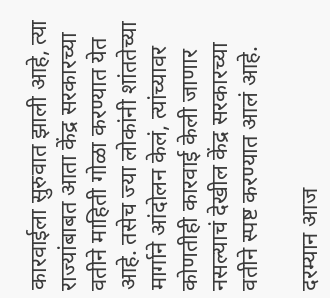कारवाईला सुरुवात झाली आहे, त्या राज्यांबाबत आता केंद्र सरकारच्या वतीने माहिती गोळा करण्यात येत आहे. तसेच ज्या लोकांनी शांततेच्या मार्गाने आंदोलन केलं, त्यांच्यावर कोणतीही कारवाई केली जाणार नसल्याचं देखील केंद्र सरकारच्या वतीने स्पष्ट करण्यात आलं आहे.

दरम्यान आज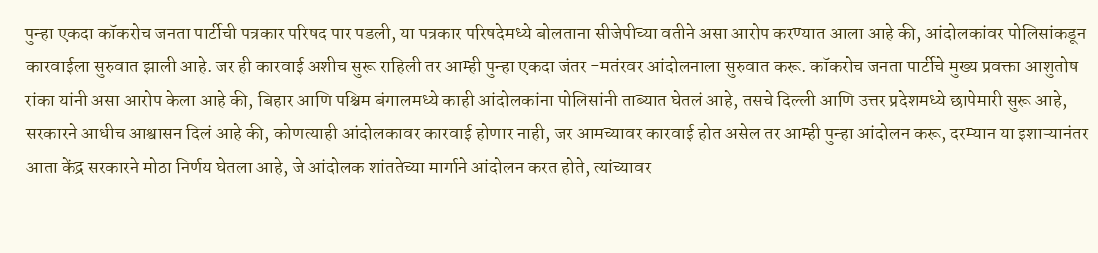पुन्हा एकदा कॉकरोच जनता पार्टीची पत्रकार परिषद पार पडली, या पत्रकार परिषदेमध्ये बोलताना सीजेपीच्या वतीने असा आरोप करण्यात आला आहे की, आंदोलकांवर पोलिसांकडून कारवाईला सुरुवात झाली आहे. जर ही कारवाई अशीच सुरू राहिली तर आम्ही पुन्हा एकदा जंतर -मतंरवर आंदोलनाला सुरुवात करू. कॉकरोच जनता पार्टीचे मुख्य प्रवक्ता आशुतोष रांका यांनी असा आरोप केला आहे की, बिहार आणि पश्चिम बंगालमध्ये काही आंदोलकांना पोलिसांनी ताब्यात घेतलं आहे, तसचे दिल्ली आणि उत्तर प्रदेशमध्ये छापेमारी सुरू आहे, सरकारने आधीच आश्वासन दिलं आहे की, कोणत्याही आंदोलकावर कारवाई होणार नाही, जर आमच्यावर कारवाई होत असेल तर आम्ही पुन्हा आंदोलन करू, दरम्यान या इशाऱ्यानंतर आता केंद्र सरकारने मोठा निर्णय घेतला आहे, जे आंदोलक शांततेच्या मार्गाने आंदोलन करत होते, त्यांच्यावर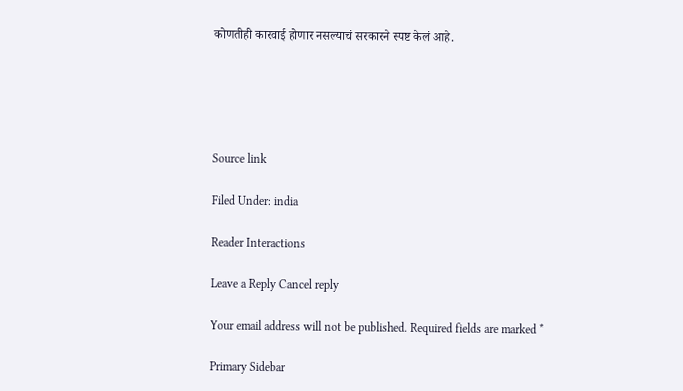कोणतीही कारवाई होणार नसल्याचं सरकारने स्पष्ट केलं आहे.





Source link

Filed Under: india

Reader Interactions

Leave a Reply Cancel reply

Your email address will not be published. Required fields are marked *

Primary Sidebar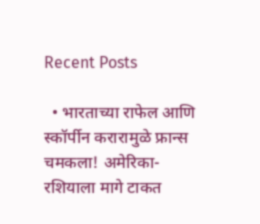Recent Posts

  • भारताच्या राफेल आणि स्कॉर्पीन करारामुळे फ्रान्स चमकला! अमेरिका-रशियाला मागे टाकत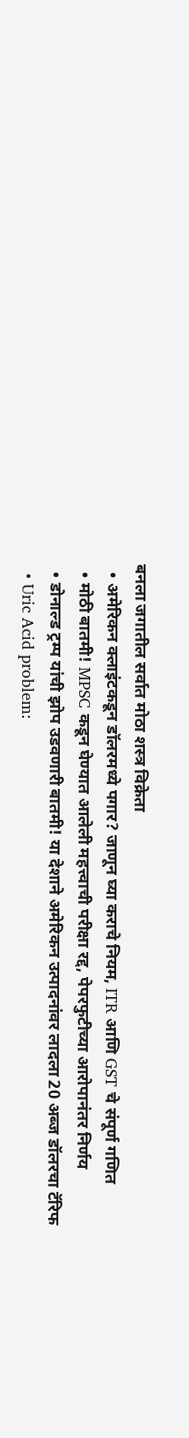बनला जगातील सर्वात मोठा शस्त्र विक्रेता
  • अमेरिकन क्लाइंटकडून डॉलरमध्ये पगार? जाणून घ्या कराचे नियम, ITR आणि GST चे संपूर्ण गणित
  • मोठी बातमी! MPSC कडून घेण्यात आलेली महत्त्वाची परीक्षा रद्द, पेपरफुटीच्या आरोपानंतर निर्णय
  • डोनाल्ड ट्रम्प यांची झोप उडवणारी बातमी! या देशाने अमेरिकन उत्पादनांवर लादला 20 अब्ज डॉलरचा टॅरिफ
  • Uric Acid problem: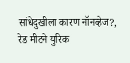सांधेदुखीला कारण नॉनव्हेज?, रेड मीटने युरिक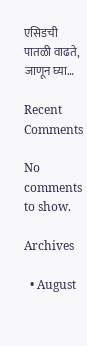एसिडची पातळी वाढते, जाणून घ्या…

Recent Comments

No comments to show.

Archives

  • August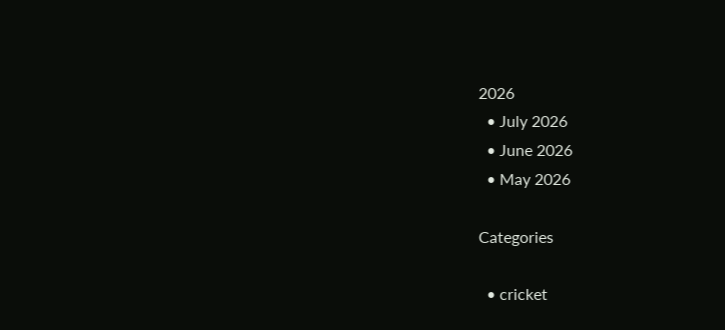2026
  • July 2026
  • June 2026
  • May 2026

Categories

  • cricket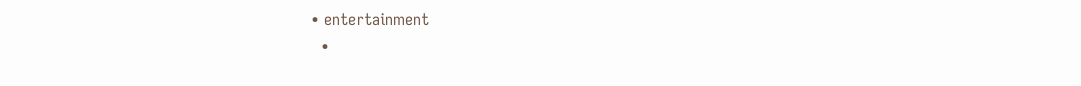• entertainment
  •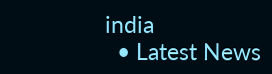india
  • Latest News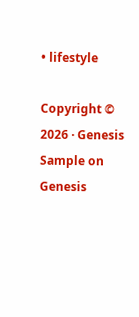• lifestyle

Copyright © 2026 · Genesis Sample on Genesis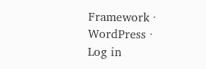Framework · WordPress · Log in